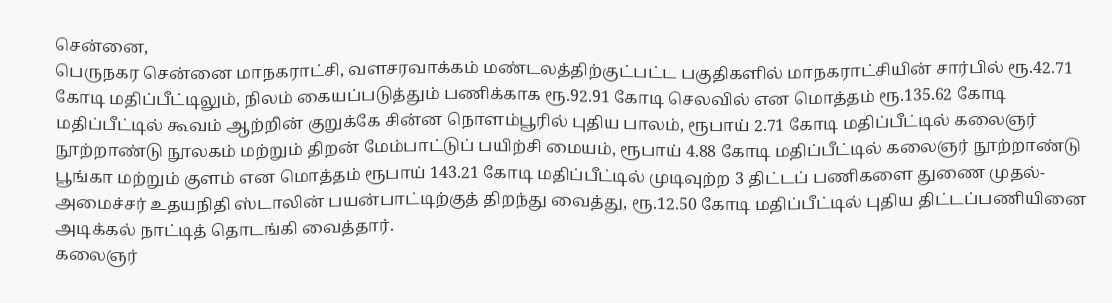சென்னை,
பெருநகர சென்னை மாநகராட்சி, வளசரவாக்கம் மண்டலத்திற்குட்பட்ட பகுதிகளில் மாநகராட்சியின் சார்பில் ரூ.42.71 கோடி மதிப்பீட்டிலும், நிலம் கையப்படுத்தும் பணிக்காக ரூ.92.91 கோடி செலவில் என மொத்தம் ரூ.135.62 கோடி மதிப்பீட்டில் கூவம் ஆற்றின் குறுக்கே சின்ன நொளம்பூரில் புதிய பாலம், ரூபாய் 2.71 கோடி மதிப்பீட்டில் கலைஞர் நூற்றாண்டு நூலகம் மற்றும் திறன் மேம்பாட்டுப் பயிற்சி மையம், ரூபாய் 4.88 கோடி மதிப்பீட்டில் கலைஞர் நூற்றாண்டு பூங்கா மற்றும் குளம் என மொத்தம் ரூபாய் 143.21 கோடி மதிப்பீட்டில் முடிவுற்ற 3 திட்டப் பணிகளை துணை முதல்-அமைச்சர் உதயநிதி ஸ்டாலின் பயன்பாட்டிற்குத் திறந்து வைத்து, ரூ.12.50 கோடி மதிப்பீட்டில் புதிய திட்டப்பணியினை அடிக்கல் நாட்டித் தொடங்கி வைத்தார்.
கலைஞர்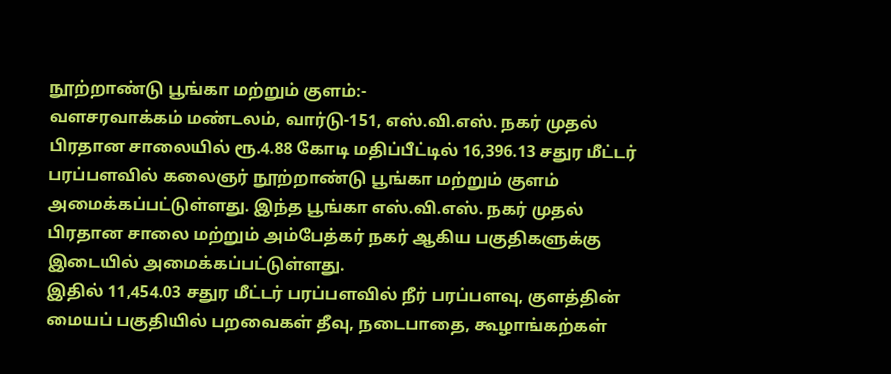நூற்றாண்டு பூங்கா மற்றும் குளம்:-
வளசரவாக்கம் மண்டலம், வார்டு-151, எஸ்.வி.எஸ். நகர் முதல் பிரதான சாலையில் ரூ.4.88 கோடி மதிப்பீட்டில் 16,396.13 சதுர மீட்டர் பரப்பளவில் கலைஞர் நூற்றாண்டு பூங்கா மற்றும் குளம் அமைக்கப்பட்டுள்ளது. இந்த பூங்கா எஸ்.வி.எஸ். நகர் முதல் பிரதான சாலை மற்றும் அம்பேத்கர் நகர் ஆகிய பகுதிகளுக்கு இடையில் அமைக்கப்பட்டுள்ளது.
இதில் 11,454.03 சதுர மீட்டர் பரப்பளவில் நீர் பரப்பளவு, குளத்தின் மையப் பகுதியில் பறவைகள் தீவு, நடைபாதை, கூழாங்கற்கள்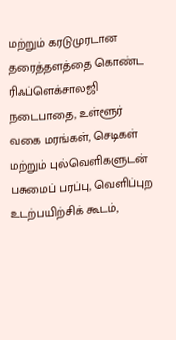மற்றும் கரடுமுரடான தரைத்தளத்தை கொண்ட ரிஃப்ளெக்சாலஜி நடைபாதை, உள்ளூர் வகை மரங்கள், செடிகள் மற்றும் புல்வெளிகளுடன் பசுமைப் பரப்பு, வெளிப்புற உடற்பயிற்சிக் கூடம்,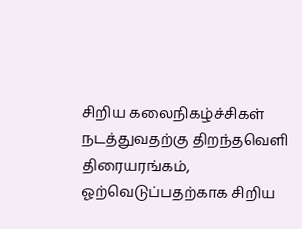சிறிய கலைநிகழ்ச்சிகள் நடத்துவதற்கு திறந்தவெளி திரையரங்கம், ஓற்வெடுப்பதற்காக சிறிய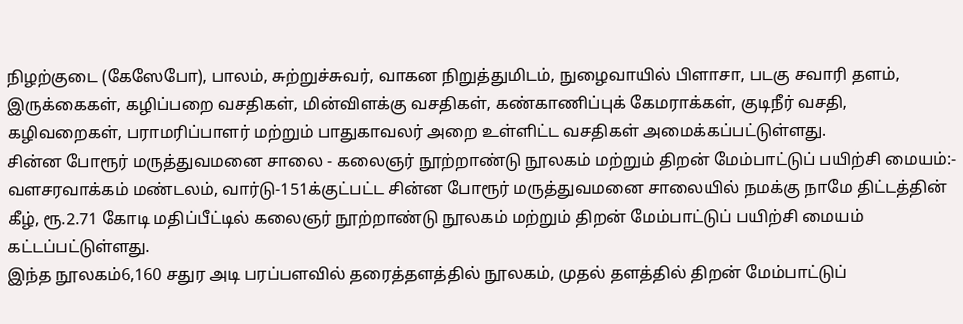நிழற்குடை (கேஸேபோ), பாலம், சுற்றுச்சுவர், வாகன நிறுத்துமிடம், நுழைவாயில் பிளாசா, படகு சவாரி தளம், இருக்கைகள், கழிப்பறை வசதிகள், மின்விளக்கு வசதிகள், கண்காணிப்புக் கேமராக்கள், குடிநீர் வசதி, கழிவறைகள், பராமரிப்பாளர் மற்றும் பாதுகாவலர் அறை உள்ளிட்ட வசதிகள் அமைக்கப்பட்டுள்ளது.
சின்ன போரூர் மருத்துவமனை சாலை - கலைஞர் நூற்றாண்டு நூலகம் மற்றும் திறன் மேம்பாட்டுப் பயிற்சி மையம்:-
வளசரவாக்கம் மண்டலம், வார்டு-151க்குட்பட்ட சின்ன போரூர் மருத்துவமனை சாலையில் நமக்கு நாமே திட்டத்தின் கீழ், ரூ.2.71 கோடி மதிப்பீட்டில் கலைஞர் நூற்றாண்டு நூலகம் மற்றும் திறன் மேம்பாட்டுப் பயிற்சி மையம் கட்டப்பட்டுள்ளது.
இந்த நூலகம்6,160 சதுர அடி பரப்பளவில் தரைத்தளத்தில் நூலகம், முதல் தளத்தில் திறன் மேம்பாட்டுப்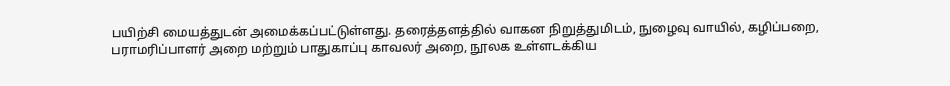பயிற்சி மையத்துடன் அமைக்கப்பட்டுள்ளது. தரைத்தளத்தில் வாகன நிறுத்துமிடம், நுழைவு வாயில், கழிப்பறை, பராமரிப்பாளர் அறை மற்றும் பாதுகாப்பு காவலர் அறை, நூலக உள்ளடக்கிய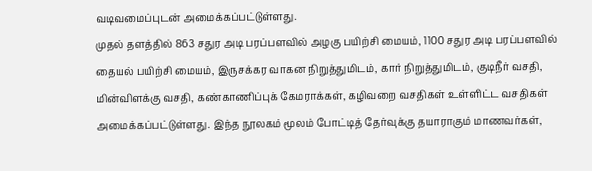வடிவமைப்புடன் அமைக்கப்பட்டுள்ளது.
முதல் தளத்தில் 863 சதுர அடி பரப்பளவில் அழகு பயிற்சி மையம், 1100 சதுர அடி பரப்பளவில் தையல் பயிற்சி மையம், இருசக்கர வாகன நிறுத்துமிடம், கார் நிறுத்துமிடம், குடிநீர் வசதி, மின்விளக்கு வசதி, கண்காணிப்புக் கேமராக்கள், கழிவறை வசதிகள் உள்ளிட்ட வசதிகள் அமைக்கப்பட்டுள்ளது. இந்த நூலகம் மூலம் போட்டித் தேர்வுக்கு தயாராகும் மாணவர்கள்,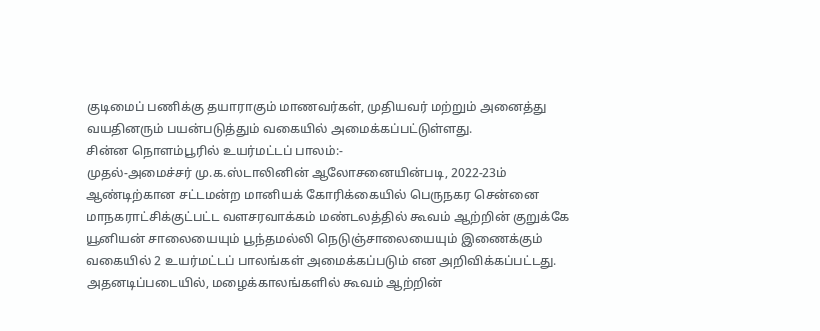குடிமைப் பணிக்கு தயாராகும் மாணவர்கள், முதியவர் மற்றும் அனைத்து வயதினரும் பயன்படுத்தும் வகையில் அமைக்கப்பட்டுள்ளது.
சின்ன நொளம்பூரில் உயர்மட்டப் பாலம்:-
முதல்-அமைச்சர் மு.க.ஸ்டாலினின் ஆலோசனையின்படி, 2022-23ம் ஆண்டிற்கான சட்டமன்ற மானியக் கோரிக்கையில் பெருநகர சென்னை மாநகராட்சிக்குட்பட்ட வளசரவாக்கம் மண்டலத்தில் கூவம் ஆற்றின் குறுக்கே யூனியன் சாலையையும் பூந்தமல்லி நெடுஞ்சாலையையும் இணைக்கும் வகையில் 2 உயர்மட்டப் பாலங்கள் அமைக்கப்படும் என அறிவிக்கப்பட்டது.
அதனடிப்படையில், மழைக்காலங்களில் கூவம் ஆற்றின்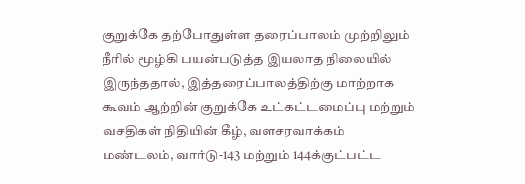குறுக்கே தற்போதுள்ள தரைப்பாலம் முற்றிலும் நீரில் மூழ்கி பயன்படுத்த இயலாத நிலையில் இருந்ததால், இத்தரைப்பாலத்திற்கு மாற்றாக கூவம் ஆற்றின் குறுக்கே உட்கட்டமைப்பு மற்றும் வசதிகள் நிதியின் கீழ், வளசரவாக்கம் மண்டலம், வார்டு-143 மற்றும் 144க்குட்பட்ட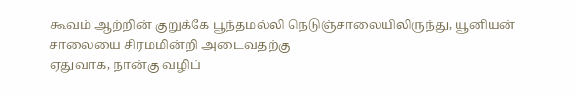கூவம் ஆற்றின் குறுக்கே பூந்தமல்லி நெடுஞ்சாலையிலிருந்து, யூனியன் சாலையை சிரமமின்றி அடைவதற்கு
ஏதுவாக, நான்கு வழிப்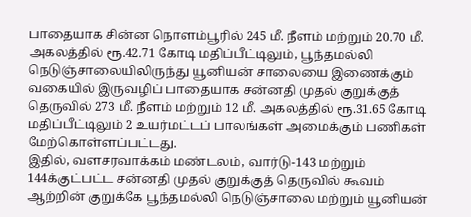பாதையாக சின்ன நொளம்பூரில் 245 மீ. நீளம் மற்றும் 20.70 மீ. அகலத்தில் ரூ.42.71 கோடி மதிப்பீட்டிலும், பூந்தமல்லி நெடுஞ்சாலையிலிருந்து யூனியன் சாலையை இணைக்கும் வகையில் இருவழிப் பாதையாக சன்னதி முதல் குறுக்குத் தெருவில் 273 மீ. நீளம் மற்றும் 12 மீ. அகலத்தில் ரூ.31.65 கோடி மதிப்பீட்டிலும் 2 உயர்மட்டப் பாலங்கள் அமைக்கும் பணிகள் மேற்கொள்ளப்பட்டது.
இதில், வளசரவாக்கம் மண்டலம், வார்டு-143 மற்றும் 144க்குட்பட்ட சன்னதி முதல் குறுக்குத் தெருவில் கூவம் ஆற்றின் குறுக்கே பூந்தமல்லி நெடுஞ்சாலை மற்றும் யூனியன்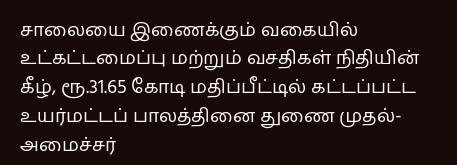சாலையை இணைக்கும் வகையில் உட்கட்டமைப்பு மற்றும் வசதிகள் நிதியின் கீழ், ரூ.31.65 கோடி மதிப்பீட்டில் கட்டப்பட்ட உயர்மட்டப் பாலத்தினை துணை முதல்-அமைச்சர்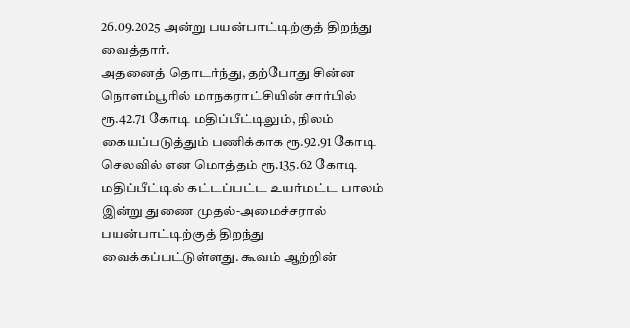26.09.2025 அன்று பயன்பாட்டிற்குத் திறந்து வைத்தார்.
அதனைத் தொடர்ந்து, தற்போது சின்ன நொளம்பூரில் மாநகராட்சியின் சார்பில் ரூ.42.71 கோடி மதிப்பீட்டிலும், நிலம் கையப்படுத்தும் பணிக்காக ரூ.92.91 கோடி செலவில் என மொத்தம் ரூ.135.62 கோடி மதிப்பீட்டில் கட்டப்பட்ட உயர்மட்ட பாலம் இன்று துணை முதல்-அமைச்சரால் பயன்பாட்டிற்குத் திறந்து வைக்கப்பட்டுள்ளது. கூவம் ஆற்றின்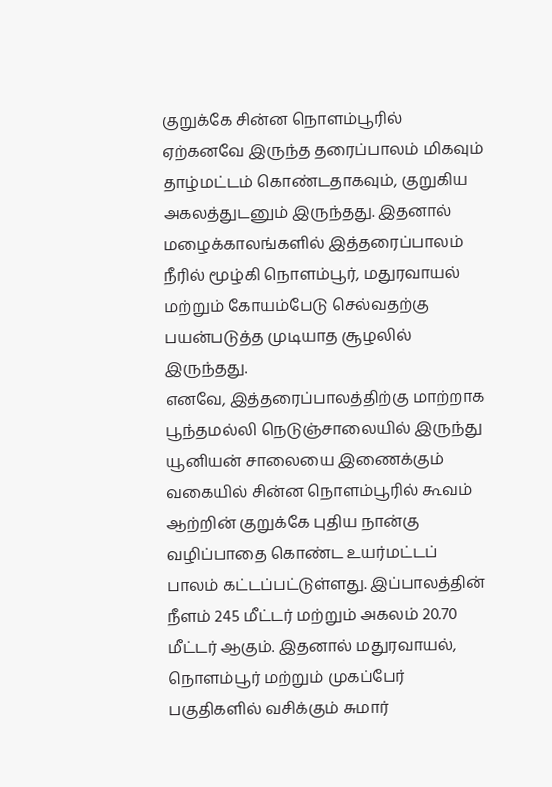குறுக்கே சின்ன நொளம்பூரில் ஏற்கனவே இருந்த தரைப்பாலம் மிகவும் தாழ்மட்டம் கொண்டதாகவும், குறுகிய அகலத்துடனும் இருந்தது. இதனால் மழைக்காலங்களில் இத்தரைப்பாலம் நீரில் மூழ்கி நொளம்பூர், மதுரவாயல் மற்றும் கோயம்பேடு செல்வதற்கு பயன்படுத்த முடியாத சூழலில் இருந்தது.
எனவே, இத்தரைப்பாலத்திற்கு மாற்றாக பூந்தமல்லி நெடுஞ்சாலையில் இருந்து யூனியன் சாலையை இணைக்கும் வகையில் சின்ன நொளம்பூரில் கூவம் ஆற்றின் குறுக்கே புதிய நான்கு வழிப்பாதை கொண்ட உயர்மட்டப் பாலம் கட்டப்பட்டுள்ளது. இப்பாலத்தின் நீளம் 245 மீட்டர் மற்றும் அகலம் 20.70 மீட்டர் ஆகும். இதனால் மதுரவாயல், நொளம்பூர் மற்றும் முகப்பேர் பகுதிகளில் வசிக்கும் சுமார்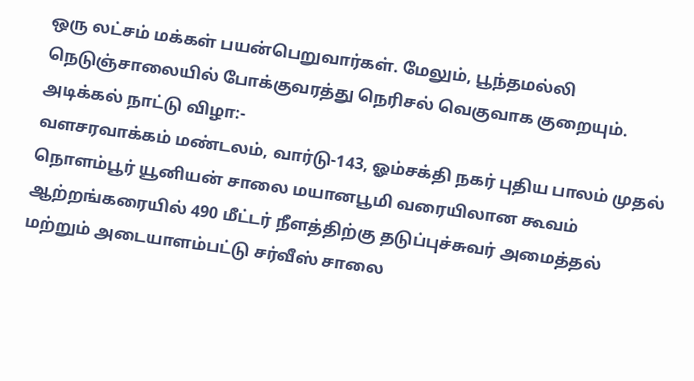ஒரு லட்சம் மக்கள் பயன்பெறுவார்கள். மேலும், பூந்தமல்லி நெடுஞ்சாலையில் போக்குவரத்து நெரிசல் வெகுவாக குறையும்.
அடிக்கல் நாட்டு விழா:-
வளசரவாக்கம் மண்டலம், வார்டு-143, ஓம்சக்தி நகர் புதிய பாலம் முதல் நொளம்பூர் யூனியன் சாலை மயானபூமி வரையிலான கூவம் ஆற்றங்கரையில் 490 மீட்டர் நீளத்திற்கு தடுப்புச்சுவர் அமைத்தல் மற்றும் அடையாளம்பட்டு சர்வீஸ் சாலை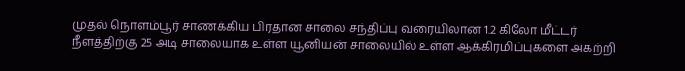முதல் நொளம்பூர் சாணக்கிய பிரதான சாலை சந்திப்பு வரையிலான 1.2 கிலோ மீட்டர் நீளத்திற்கு 25 அடி சாலையாக உள்ள யூனியன் சாலையில் உள்ள ஆக்கிரமிப்புகளை அகற்றி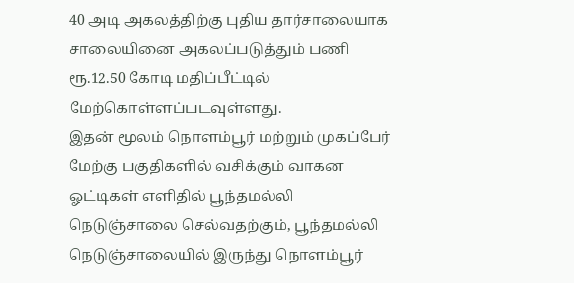40 அடி அகலத்திற்கு புதிய தார்சாலையாக சாலையினை அகலப்படுத்தும் பணி ரூ.12.50 கோடி மதிப்பீட்டில் மேற்கொள்ளப்படவுள்ளது.
இதன் மூலம் நொளம்பூர் மற்றும் முகப்பேர் மேற்கு பகுதிகளில் வசிக்கும் வாகன ஓட்டிகள் எளிதில் பூந்தமல்லி நெடுஞ்சாலை செல்வதற்கும், பூந்தமல்லி நெடுஞ்சாலையில் இருந்து நொளம்பூர்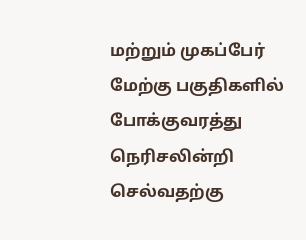மற்றும் முகப்பேர் மேற்கு பகுதிகளில் போக்குவரத்து நெரிசலின்றி செல்வதற்கு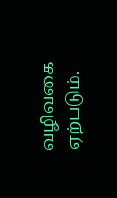வழிவகை ஏற்படும்.